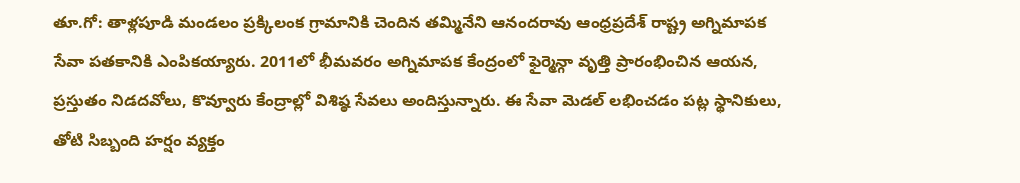తూ.గో: తాళ్లపూడి మండలం ప్రక్కిలంక గ్రామానికి చెందిన తమ్మినేని ఆనందరావు ఆంధ్రప్రదేశ్ రాష్ట్ర అగ్నిమాపక సేవా పతకానికి ఎంపికయ్యారు. 2011లో భీమవరం అగ్నిమాపక కేంద్రంలో ఫైర్మెన్గా వృత్తి ప్రారంభించిన ఆయన, ప్రస్తుతం నిడదవోలు, కొవ్వూరు కేంద్రాల్లో విశిష్ఠ సేవలు అందిస్తున్నారు. ఈ సేవా మెడల్ లభించడం పట్ల స్థానికులు, తోటి సిబ్బంది హర్షం వ్యక్తం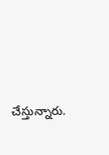చేస్తున్నారు.